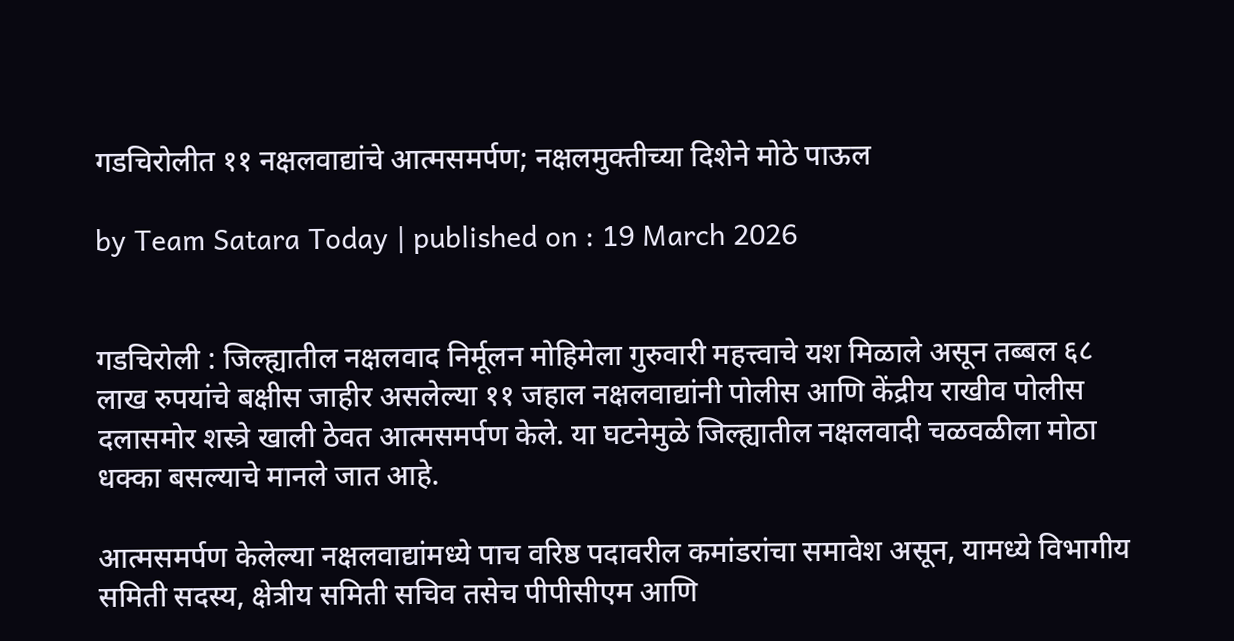गडचिरोलीत ११ नक्षलवाद्यांचे आत्मसमर्पण; नक्षलमुक्तीच्या दिशेने मोठे पाऊल

by Team Satara Today | published on : 19 March 2026


गडचिरोली : जिल्ह्यातील नक्षलवाद निर्मूलन मोहिमेला गुरुवारी महत्त्वाचे यश मिळाले असून तब्बल ६८ लाख रुपयांचे बक्षीस जाहीर असलेल्या ११ जहाल नक्षलवाद्यांनी पोलीस आणि केंद्रीय राखीव पोलीस दलासमोर शस्त्रे खाली ठेवत आत्मसमर्पण केले. या घटनेमुळे जिल्ह्यातील नक्षलवादी चळवळीला मोठा धक्का बसल्याचे मानले जात आहे.

आत्मसमर्पण केलेल्या नक्षलवाद्यांमध्ये पाच वरिष्ठ पदावरील कमांडरांचा समावेश असून, यामध्ये विभागीय समिती सदस्य, क्षेत्रीय समिती सचिव तसेच पीपीसीएम आणि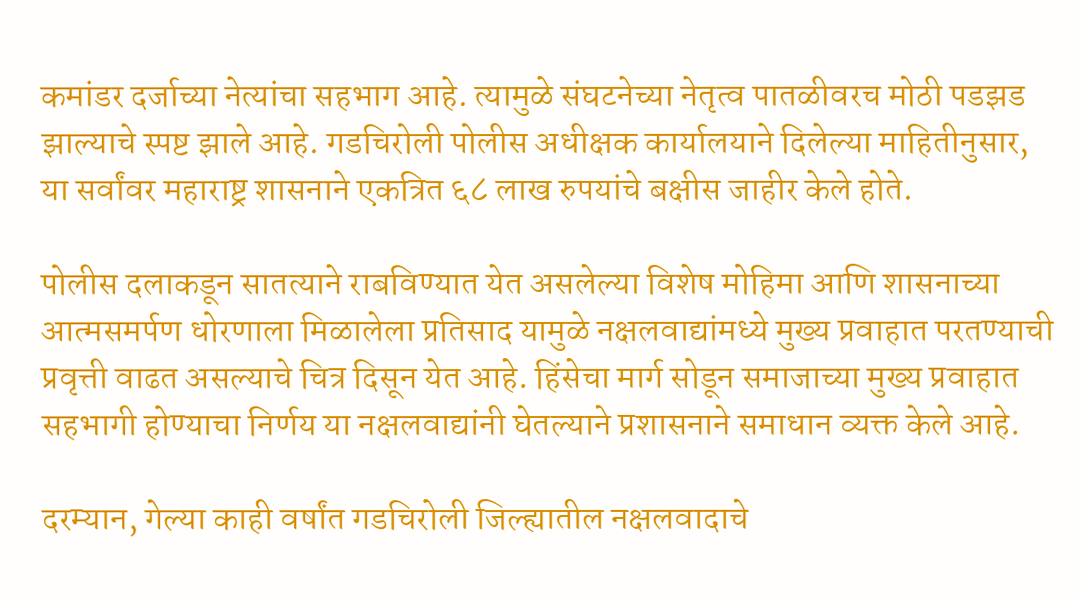कमांडर दर्जाच्या नेत्यांचा सहभाग आहे. त्यामुळे संघटनेच्या नेतृत्व पातळीवरच मोठी पडझड झाल्याचे स्पष्ट झाले आहे. गडचिरोली पोलीस अधीक्षक कार्यालयाने दिलेल्या माहितीनुसार, या सर्वांवर महाराष्ट्र शासनाने एकत्रित ६८ लाख रुपयांचे बक्षीस जाहीर केले होते.

पोलीस दलाकडून सातत्याने राबविण्यात येत असलेल्या विशेष मोहिमा आणि शासनाच्या आत्मसमर्पण धोरणाला मिळालेला प्रतिसाद यामुळे नक्षलवाद्यांमध्ये मुख्य प्रवाहात परतण्याची प्रवृत्ती वाढत असल्याचे चित्र दिसून येत आहे. हिंसेचा मार्ग सोडून समाजाच्या मुख्य प्रवाहात सहभागी होण्याचा निर्णय या नक्षलवाद्यांनी घेतल्याने प्रशासनाने समाधान व्यक्त केले आहे.

दरम्यान, गेल्या काही वर्षांत गडचिरोली जिल्ह्यातील नक्षलवादाचे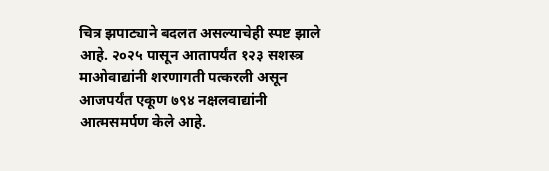चित्र झपाट्याने बदलत असल्याचेही स्पष्ट झाले आहे. २०२५ पासून आतापर्यंत १२३ सशस्त्र माओवाद्यांनी शरणागती पत्करली असून आजपर्यंत एकूण ७९४ नक्षलवाद्यांनी आत्मसमर्पण केले आहे.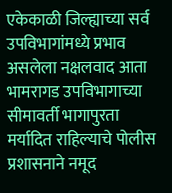एकेकाळी जिल्ह्याच्या सर्व उपविभागांमध्ये प्रभाव असलेला नक्षलवाद आता भामरागड उपविभागाच्या सीमावर्ती भागापुरता मर्यादित राहिल्याचे पोलीस प्रशासनाने नमूद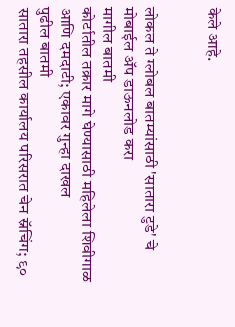केले आहे.


लोकल ते ग्लोबल बातम्यांसाठी 'सातारा टुडे' चे मोबाईल ॲप डाऊनलोड करा
मागील बातमी
कोर्टातील तक्रार मागे घेण्यासाठी महिलेला शिवीगाळ आणि दमदाटी; एकावर गुन्हा दाखल
पुढील बातमी
सातारा तहसील कार्यालय परिसरात चेन स्नॅचिंग; ९०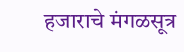हजाराचे मंगळसूत्र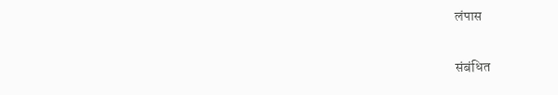लंपास

संबंधित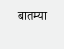बातम्या